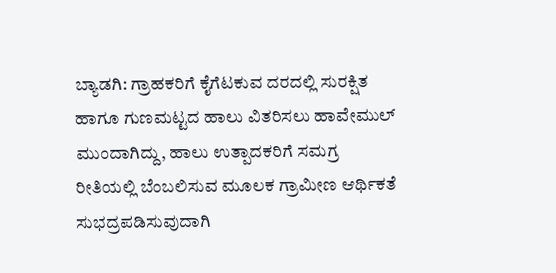ಬ್ಯಾಡಗಿ: ಗ್ರಾಹಕರಿಗೆ ಕೈಗೆಟಕುವ ದರದಲ್ಲಿ ಸುರಕ್ಷಿತ ಹಾಗೂ ಗುಣಮಟ್ಟದ ಹಾಲು ವಿತರಿಸಲು ಹಾವೇಮುಲ್ ಮುಂದಾಗಿದ್ದು, ಹಾಲು ಉತ್ಪಾದಕರಿಗೆ ಸಮಗ್ರ ರೀತಿಯಲ್ಲಿ ಬೆಂಬಲಿಸುವ ಮೂಲಕ ಗ್ರಾಮೀಣ ಆರ್ಥಿಕತೆ ಸುಭದ್ರಪಡಿಸುವುದಾಗಿ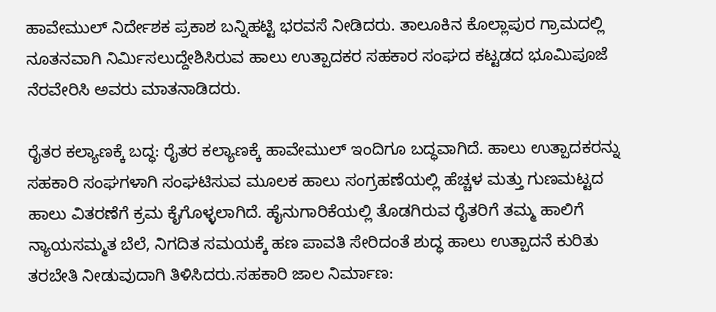ಹಾವೇಮುಲ್ ನಿರ್ದೇಶಕ ಪ್ರಕಾಶ ಬನ್ನಿಹಟ್ಟಿ ಭರವಸೆ ನೀಡಿದರು. ತಾಲೂಕಿನ ಕೊಲ್ಲಾಪುರ ಗ್ರಾಮದಲ್ಲಿ ನೂತನವಾಗಿ ನಿರ್ಮಿಸಲುದ್ದೇಶಿಸಿರುವ ಹಾಲು ಉತ್ಪಾದಕರ ಸಹಕಾರ ಸಂಘದ ಕಟ್ಟಡದ ಭೂಮಿಪೂಜೆ ನೆರವೇರಿಸಿ ಅವರು ಮಾತನಾಡಿದರು.

ರೈತರ ಕಲ್ಯಾಣಕ್ಕೆ ಬದ್ಧ: ರೈತರ ಕಲ್ಯಾಣಕ್ಕೆ ಹಾವೇಮುಲ್ ಇಂದಿಗೂ ಬದ್ಧವಾಗಿದೆ. ಹಾಲು ಉತ್ಪಾದಕರನ್ನು ಸಹಕಾರಿ ಸಂಘಗಳಾಗಿ ಸಂಘಟಿಸುವ ಮೂಲಕ ಹಾಲು ಸಂಗ್ರಹಣೆಯಲ್ಲಿ ಹೆಚ್ಚಳ ಮತ್ತು ಗುಣಮಟ್ಟದ ಹಾಲು ವಿತರಣೆಗೆ ಕ್ರಮ ಕೈಗೊಳ್ಳಲಾಗಿದೆ. ಹೈನುಗಾರಿಕೆಯಲ್ಲಿ ತೊಡಗಿರುವ ರೈತರಿಗೆ ತಮ್ಮ ಹಾಲಿಗೆ ನ್ಯಾಯಸಮ್ಮತ ಬೆಲೆ, ನಿಗದಿತ ಸಮಯಕ್ಕೆ ಹಣ ಪಾವತಿ ಸೇರಿದಂತೆ ಶುದ್ಧ ಹಾಲು ಉತ್ಪಾದನೆ ಕುರಿತು ತರಬೇತಿ ನೀಡುವುದಾಗಿ ತಿಳಿಸಿದರು.ಸಹಕಾರಿ ಜಾಲ ನಿರ್ಮಾಣ: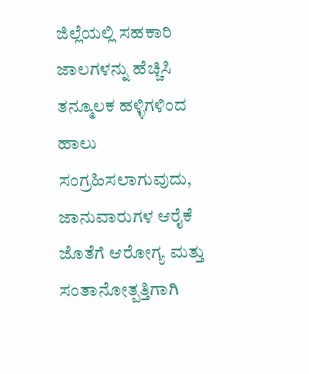ಜಿಲ್ಲೆಯಲ್ಲಿ ಸಹಕಾರಿ ಜಾಲಗಳನ್ನು ಹೆಚ್ಚಿಸಿ ತನ್ಮೂಲಕ ಹಳ್ಳಿಗಳಿಂದ ಹಾಲು ಸಂಗ್ರಹಿಸಲಾಗುವುದು, ಜಾನುವಾರುಗಳ ಆರೈಕೆ ಜೊತೆಗೆ ಆರೋಗ್ಯ ಮತ್ತು ಸಂತಾನೋತ್ಪತ್ತಿಗಾಗಿ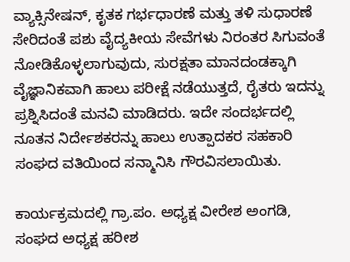ವ್ಯಾಕ್ಸಿನೇಷನ್, ಕೃತಕ ಗರ್ಭಧಾರಣೆ ಮತ್ತು ತಳಿ ಸುಧಾರಣೆ ಸೇರಿದಂತೆ ಪಶು ವೈದ್ಯಕೀಯ ಸೇವೆಗಳು ನಿರಂತರ ಸಿಗುವಂತೆ ನೋಡಿಕೊಳ್ಳಲಾಗುವುದು, ಸುರಕ್ಷತಾ ಮಾನದಂಡಕ್ಕಾಗಿ ವೈಜ್ಞಾನಿಕವಾಗಿ ಹಾಲು ಪರೀಕ್ಷೆ ನಡೆಯುತ್ತದೆ, ರೈತರು ಇದನ್ನು ಪ್ರಶ್ನಿಸಿದಂತೆ ಮನವಿ ಮಾಡಿದರು. ಇದೇ ಸಂದರ್ಭದಲ್ಲಿ ನೂತನ ನಿರ್ದೇಶಕರನ್ನು ಹಾಲು ಉತ್ಪಾದಕರ ಸಹಕಾರಿ ಸಂಘದ ವತಿಯಿಂದ ಸನ್ಮಾನಿಸಿ ಗೌರವಿಸಲಾಯಿತು.

ಕಾರ್ಯಕ್ರಮದಲ್ಲಿ ಗ್ರಾ.ಪಂ. ಅಧ್ಯಕ್ಷ ವೀರೇಶ ಅಂಗಡಿ, ಸಂಘದ ಅಧ್ಯಕ್ಷ ಹರೀಶ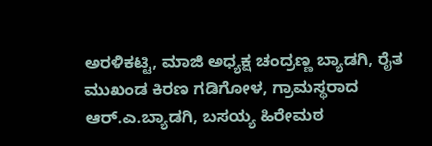ಅರಳಿಕಟ್ಟಿ, ಮಾಜಿ ಅಧ್ಯಕ್ಷ ಚಂದ್ರಣ್ಣ ಬ್ಯಾಡಗಿ, ರೈತ ಮುಖಂಡ ಕಿರಣ ಗಡಿಗೋಳ, ಗ್ರಾಮಸ್ಥರಾದ ಆರ್.ಎ.ಬ್ಯಾಡಗಿ, ಬಸಯ್ಯ ಹಿರೇಮಠ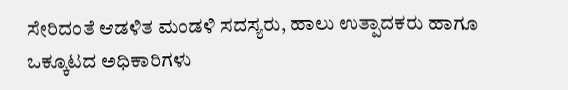ಸೇರಿದಂತೆ ಆಡಳಿತ ಮಂಡಳಿ ಸದಸ್ಯರು, ಹಾಲು ಉತ್ಪಾದಕರು ಹಾಗೂ ಒಕ್ಕೂಟದ ಅಧಿಕಾರಿಗಳು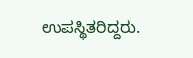ಉಪಸ್ಥಿತರಿದ್ದರು.